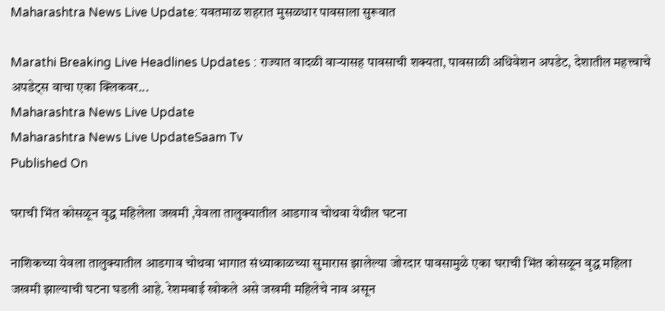Maharashtra News Live Update: यवतमाळ शहरात मुसळधार पावसाला सुरूवात

Marathi Breaking Live Headlines Updates : राज्यात वादळी वाऱ्यासह पावसाची शक्यता, पावसाळी अधिवेशन अपडेट, देशातील महत्त्वाचे अपडेट्स वाचा एका क्लिकवर...
Maharashtra News Live Update
Maharashtra News Live UpdateSaam Tv
Published On

घराची भिंत कोसळून वृद्ध महिलेला जखमी ,येवला तालुक्यातील आडगाव चोथवा येथील घटना

नाशिकच्या येवला तालुक्यातील आडगाव चोथवा भागात संध्याकाळच्या सुमारास झालेल्या जोरदार पावसामुळे एका घराची भिंत कोसळून वृद्ध महिला जखमी झाल्याची घटना घडली आहे. रेशमबाई खोकले असे जखमी महिलेचे नाव असून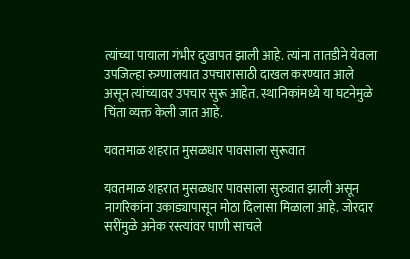त्यांच्या पायाला गंभीर दुखापत झाली आहे. त्यांना तातडीने येवला उपजिल्हा रुग्णालयात उपचारासाठी दाखल करण्यात आले असून त्यांच्यावर उपचार सुरू आहेत. स्थानिकांमध्ये या घटनेमुळे चिंता व्यक्त केली जात आहे.

यवतमाळ शहरात मुसळधार पावसाला सुरूवात

यवतमाळ शहरात मुसळधार पावसाला सुरुवात झाली असून नागरिकांना उकाड्यापासून मोठा दिलासा मिळाला आहे. जोरदार सरींमुळे अनेक रस्त्यांवर पाणी साचले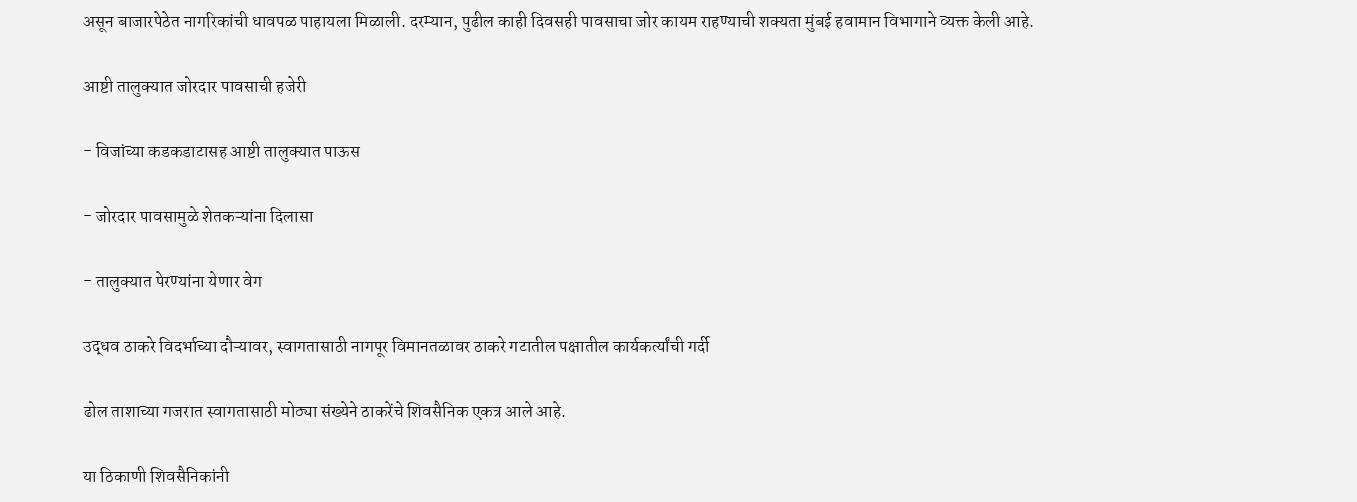असून बाजारपेठेत नागरिकांची धावपळ पाहायला मिळाली. दरम्यान, पुढील काही दिवसही पावसाचा जोर कायम राहण्याची शक्यता मुंबई हवामान विभागाने व्यक्त केली आहे.

आष्टी तालुक्यात जोरदार पावसाची हजेरी

- विजांच्या कडकडाटासह आष्टी तालुक्यात पाऊस

- जोरदार पावसामुळे शेतकऱ्यांना दिलासा

- तालुक्यात पेरण्यांना येणार वेग

उद्धव ठाकरे विदर्भाच्या दौऱ्यावर, स्वागतासाठी नागपूर विमानतळावर ठाकरे गटातील पक्षातील कार्यकर्त्यांची गर्दी

ढोल ताशाच्या गजरात स्वागतासाठी मोठ्या संख्येने ठाकरेंचे शिवसैनिक एकत्र आले आहे.

या ठिकाणी शिवसैनिकांनी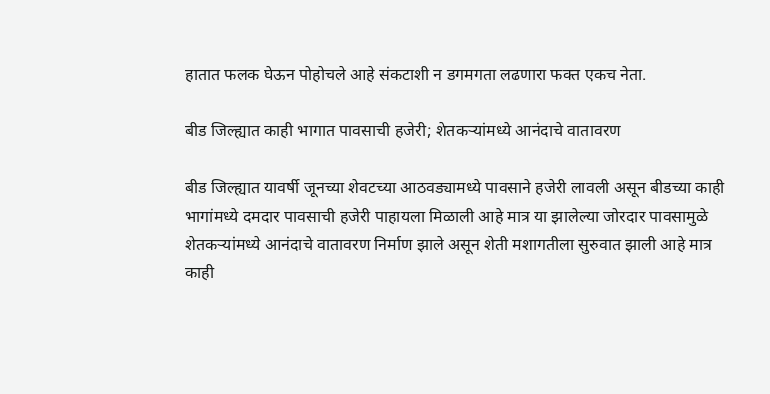हातात फलक घेऊन पोहोचले आहे संकटाशी न डगमगता लढणारा फक्त एकच नेता.

बीड जिल्ह्यात काही भागात पावसाची हजेरी; शेतकऱ्यांमध्ये आनंदाचे वातावरण

बीड जिल्ह्यात यावर्षी जूनच्या शेवटच्या आठवड्यामध्ये पावसाने हजेरी लावली असून बीडच्या काही भागांमध्ये दमदार पावसाची हजेरी पाहायला मिळाली आहे मात्र या झालेल्या जोरदार पावसामुळे शेतकऱ्यांमध्ये आनंदाचे वातावरण निर्माण झाले असून शेती मशागतीला सुरुवात झाली आहे मात्र काही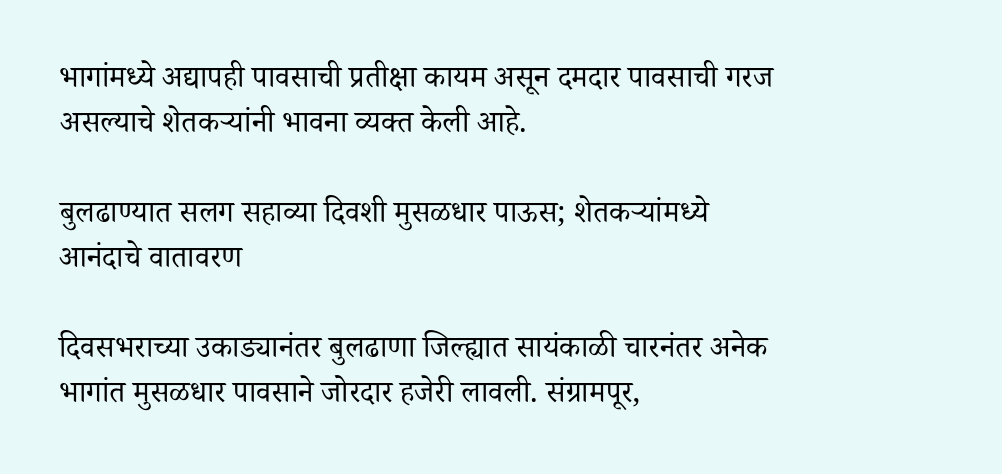भागांमध्ये अद्यापही पावसाची प्रतीक्षा कायम असून दमदार पावसाची गरज असल्याचे शेतकऱ्यांनी भावना व्यक्त केली आहे.

बुलढाण्यात सलग सहाव्या दिवशी मुसळधार पाऊस; शेतकऱ्यांमध्ये आनंदाचे वातावरण

दिवसभराच्या उकाड्यानंतर बुलढाणा जिल्ह्यात सायंकाळी चारनंतर अनेक भागांत मुसळधार पावसाने जोरदार हजेरी लावली. संग्रामपूर,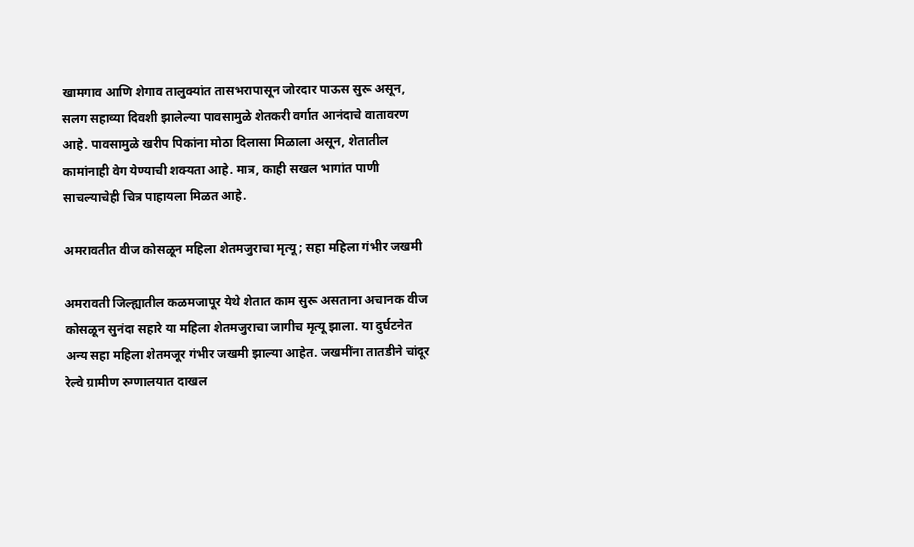खामगाव आणि शेगाव तालुक्यांत तासभरापासून जोरदार पाऊस सुरू असून, सलग सहाव्या दिवशी झालेल्या पावसामुळे शेतकरी वर्गात आनंदाचे वातावरण आहे. पावसामुळे खरीप पिकांना मोठा दिलासा मिळाला असून, शेतातील कामांनाही वेग येण्याची शक्यता आहे. मात्र, काही सखल भागांत पाणी साचल्याचेही चित्र पाहायला मिळत आहे.

अमरावतीत वीज कोसळून महिला शेतमजुराचा मृत्यू; सहा महिला गंभीर जखमी

अमरावती जिल्ह्यातील कळमजापूर येथे शेतात काम सुरू असताना अचानक वीज कोसळून सुनंदा सहारे या महिला शेतमजुराचा जागीच मृत्यू झाला. या दुर्घटनेत अन्य सहा महिला शेतमजूर गंभीर जखमी झाल्या आहेत. जखमींना तातडीने चांदूर रेल्वे ग्रामीण रुग्णालयात दाखल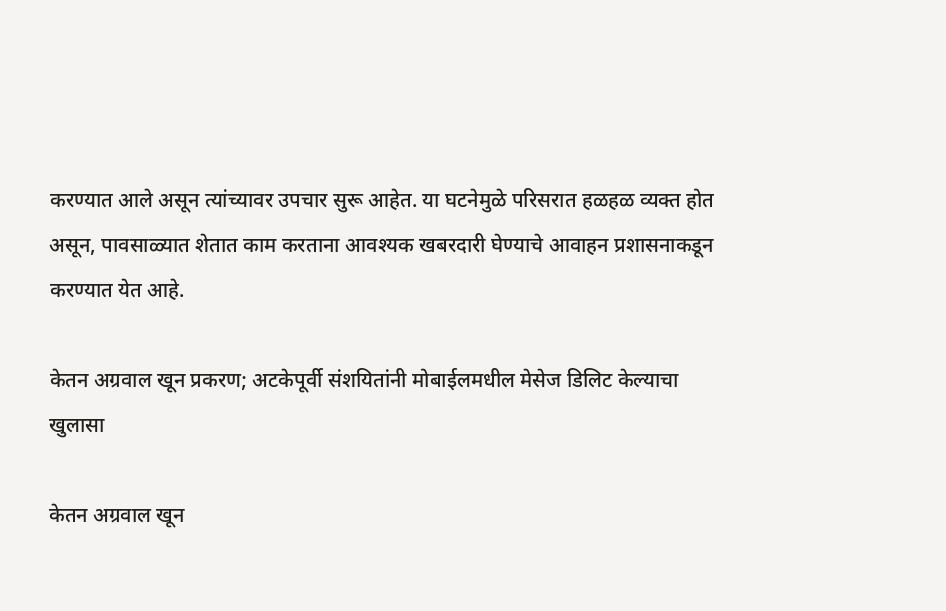करण्यात आले असून त्यांच्यावर उपचार सुरू आहेत. या घटनेमुळे परिसरात हळहळ व्यक्त होत असून, पावसाळ्यात शेतात काम करताना आवश्यक खबरदारी घेण्याचे आवाहन प्रशासनाकडून करण्यात येत आहे.

केतन अग्रवाल खून प्रकरण; अटकेपूर्वी संशयितांनी मोबाईलमधील मेसेज डिलिट केल्याचा खुलासा

केतन अग्रवाल खून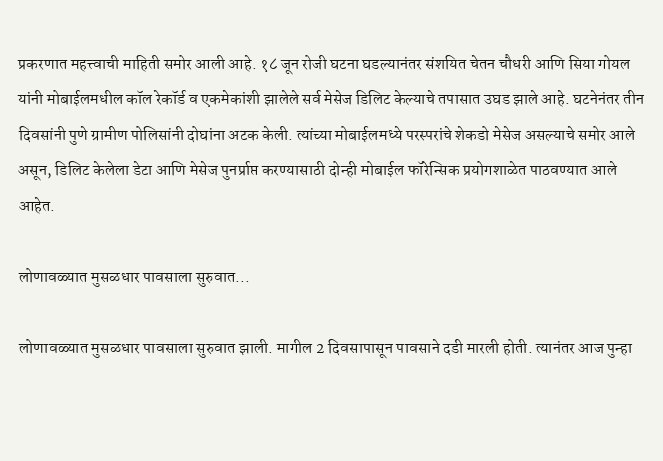प्रकरणात महत्त्वाची माहिती समोर आली आहे. १८ जून रोजी घटना घडल्यानंतर संशयित चेतन चौधरी आणि सिया गोयल यांनी मोबाईलमधील कॉल रेकॉर्ड व एकमेकांशी झालेले सर्व मेसेज डिलिट केल्याचे तपासात उघड झाले आहे. घटनेनंतर तीन दिवसांनी पुणे ग्रामीण पोलिसांनी दोघांना अटक केली. त्यांच्या मोबाईलमध्ये परस्परांचे शेकडो मेसेज असल्याचे समोर आले असून, डिलिट केलेला डेटा आणि मेसेज पुनर्प्राप्त करण्यासाठी दोन्ही मोबाईल फॉरेन्सिक प्रयोगशाळेत पाठवण्यात आले आहेत.

लोणावळ्यात मुसळधार पावसाला सुरुवात...

लोणावळ्यात मुसळधार पावसाला सुरुवात झाली. मागील 2 दिवसापासून पावसाने दडी मारली होती. त्यानंतर आज पुन्हा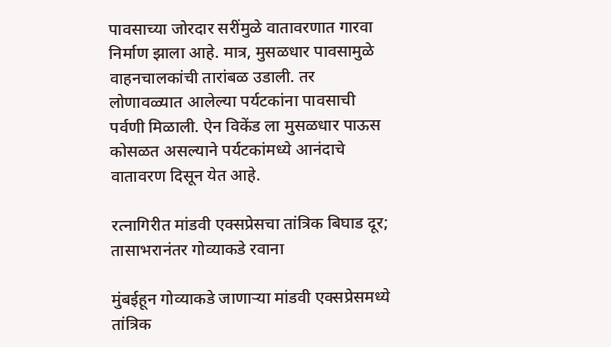पावसाच्या जोरदार सरींमुळे वातावरणात गारवा निर्माण झाला आहे. मात्र, मुसळधार पावसामुळे वाहनचालकांची तारांबळ उडाली. तर लोणावळ्यात आलेल्या पर्यटकांना पावसाची पर्वणी मिळाली. ऐन विकेंड ला मुसळधार पाऊस कोसळत असल्याने पर्यटकांमध्ये आनंदाचे वातावरण दिसून येत आहे.

रत्नागिरीत मांडवी एक्सप्रेसचा तांत्रिक बिघाड दूर; तासाभरानंतर गोव्याकडे रवाना

मुंबईहून गोव्याकडे जाणाऱ्या मांडवी एक्सप्रेसमध्ये तांत्रिक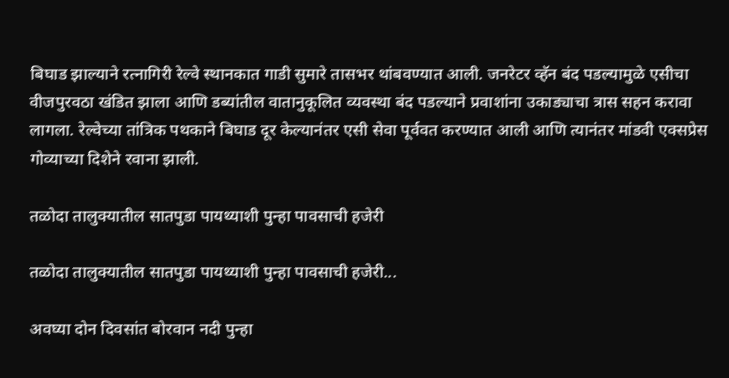बिघाड झाल्याने रत्नागिरी रेल्वे स्थानकात गाडी सुमारे तासभर थांबवण्यात आली. जनरेटर व्हॅन बंद पडल्यामुळे एसीचा वीजपुरवठा खंडित झाला आणि डब्यांतील वातानुकूलित व्यवस्था बंद पडल्याने प्रवाशांना उकाड्याचा त्रास सहन करावा लागला. रेल्वेच्या तांत्रिक पथकाने बिघाड दूर केल्यानंतर एसी सेवा पूर्ववत करण्यात आली आणि त्यानंतर मांडवी एक्सप्रेस गोव्याच्या दिशेने रवाना झाली.

तळोदा तालुक्यातील सातपुडा पायथ्याशी पुन्हा पावसाची हजेरी

तळोदा तालुक्यातील सातपुडा पायथ्याशी पुन्हा पावसाची हजेरी...

अवघ्या दोन दिवसांत बोरवान नदी पुन्हा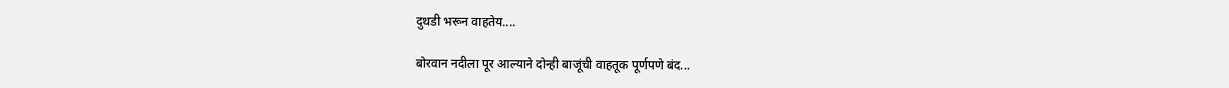दुथडी भरून वाहतेय....

बोरवान नदीला पूर आल्याने दोन्ही बाजूंची वाहतूक पूर्णपणे बंद...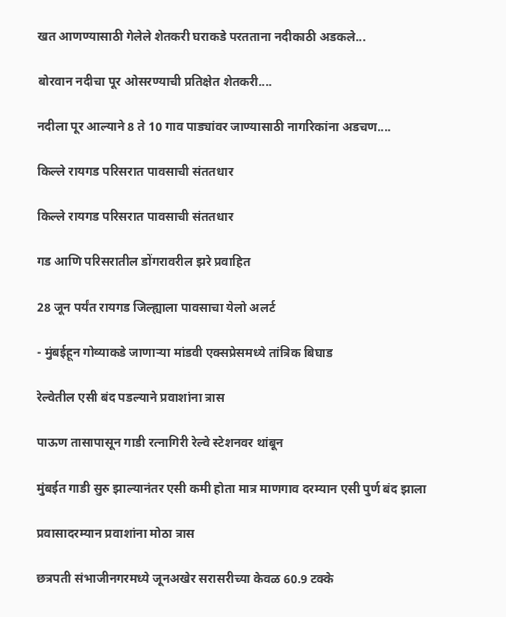खत आणण्यासाठी गेलेले शेतकरी घराकडे परतताना नदीकाठी अडकले...

बोरवान नदीचा पूर ओसरण्याची प्रतिक्षेत शेतकरी....

नदीला पूर आल्याने 8 ते 10 गाव पाड्यांवर जाण्यासाठी नागरिकांना अडचण....

किल्ले रायगड परिसरात पावसाची संततधार

किल्ले रायगड परिसरात पावसाची संततधार

गड आणि परिसरातील डोंगरावरील झरे प्रवाहित

28 जून पर्यंत रायगड जिल्ह्याला पावसाचा येलो अलर्ट

- मुंबईहून गोव्याकडे जाणाऱ्या मांडवी एक्सप्रेसमध्ये तांत्रिक बिघाड

रेल्वेतील एसी बंद पडल्याने प्रवाशांना त्रास

पाऊण तासापासून गाडी रत्नागिरी रेल्वे स्टेशनवर थांबून

मुंबईत गाडी सुरु झाल्यानंतर एसी कमी होता मात्र माणगाव दरम्यान एसी पुर्ण बंद झाला

प्रवासादरम्यान प्रवाशांना मोठा त्रास

छत्रपती संभाजीनगरमध्ये जूनअखेर सरासरीच्या केवळ 60.9 टक्के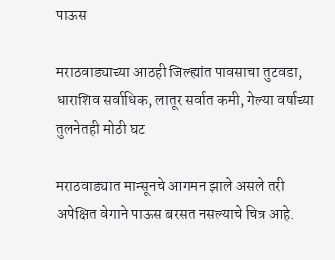पाऊस

मराठवाड्याच्या आठही जिल्ह्यांत पावसाचा तुटवडा, धाराशिव सर्वाधिक, लातूर सर्वात कमी, गेल्या वर्षाच्या तुलनेतही मोठी घट

मराठवाड्यात मान्सूनचे आगमन झाले असले तरी अपेक्षित वेगाने पाऊस बरसत नसल्याचे चित्र आहे.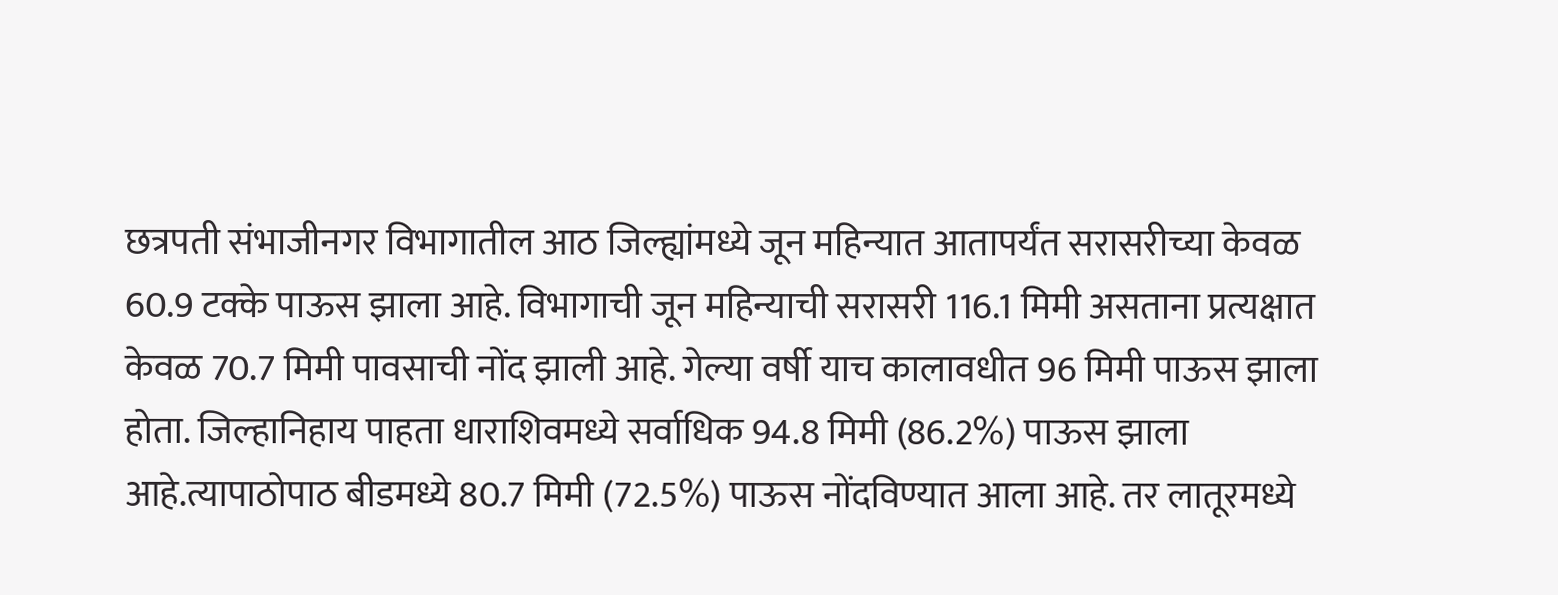छत्रपती संभाजीनगर विभागातील आठ जिल्ह्यांमध्ये जून महिन्यात आतापर्यंत सरासरीच्या केवळ 60.9 टक्के पाऊस झाला आहे. विभागाची जून महिन्याची सरासरी 116.1 मिमी असताना प्रत्यक्षात केवळ 70.7 मिमी पावसाची नोंद झाली आहे. गेल्या वर्षी याच कालावधीत 96 मिमी पाऊस झाला होता. जिल्हानिहाय पाहता धाराशिवमध्ये सर्वाधिक 94.8 मिमी (86.2%) पाऊस झाला आहे.त्यापाठोपाठ बीडमध्ये 80.7 मिमी (72.5%) पाऊस नोंदविण्यात आला आहे. तर लातूरमध्ये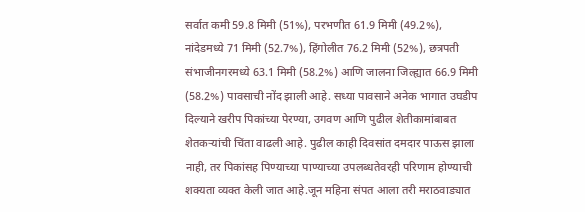सर्वात कमी 59.8 मिमी (51%), परभणीत 61.9 मिमी (49.2%), नांदेडमध्ये 71 मिमी (52.7%), हिंगोलीत 76.2 मिमी (52%), छत्रपती संभाजीनगरमध्ये 63.1 मिमी (58.2%) आणि जालना जिल्ह्यात 66.9 मिमी (58.2%) पावसाची नोंद झाली आहे. सध्या पावसाने अनेक भागात उघडीप दिल्याने खरीप पिकांच्या पेरण्या, उगवण आणि पुढील शेतीकामांबाबत शेतकऱ्यांची चिंता वाढली आहे. पुढील काही दिवसांत दमदार पाऊस झाला नाही, तर पिकांसह पिण्याच्या पाण्याच्या उपलब्धतेवरही परिणाम होण्याची शक्यता व्यक्त केली जात आहे.जून महिना संपत आला तरी मराठवाड्यात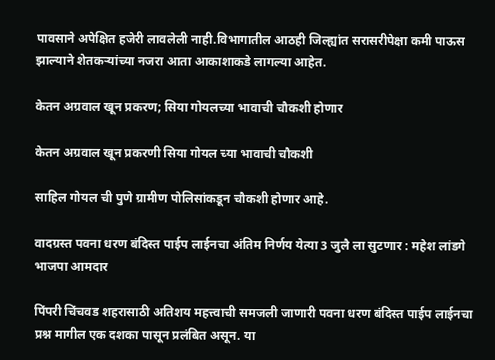पावसाने अपेक्षित हजेरी लावलेली नाही.विभागातील आठही जिल्ह्यांत सरासरीपेक्षा कमी पाऊस झाल्याने शेतकऱ्यांच्या नजरा आता आकाशाकडे लागल्या आहेत.

केतन अग्रवाल खून प्रकरण; सिया गोयलच्या भावाची चौकशी होणार

केतन अग्रवाल खून प्रकरणी सिया गोयल च्या भावाची चौकशी

साहिल गोयल ची पुणे ग्रामीण पोलिसांकडून चौकशी होणार आहे.

वादग्रस्त पवना धरण बंदिस्त पाईप लाईनचा अंतिम निर्णय येत्या 3 जुलै ला सुटणार : महेश लांडगे भाजपा आमदार

पिंपरी चिंचवड शहरासाठी अतिशय महत्त्वाची समजली जाणारी पवना धरण बंदिस्त पाईप लाईनचा प्रश्न मागील एक दशका पासून प्रलंबित असून. या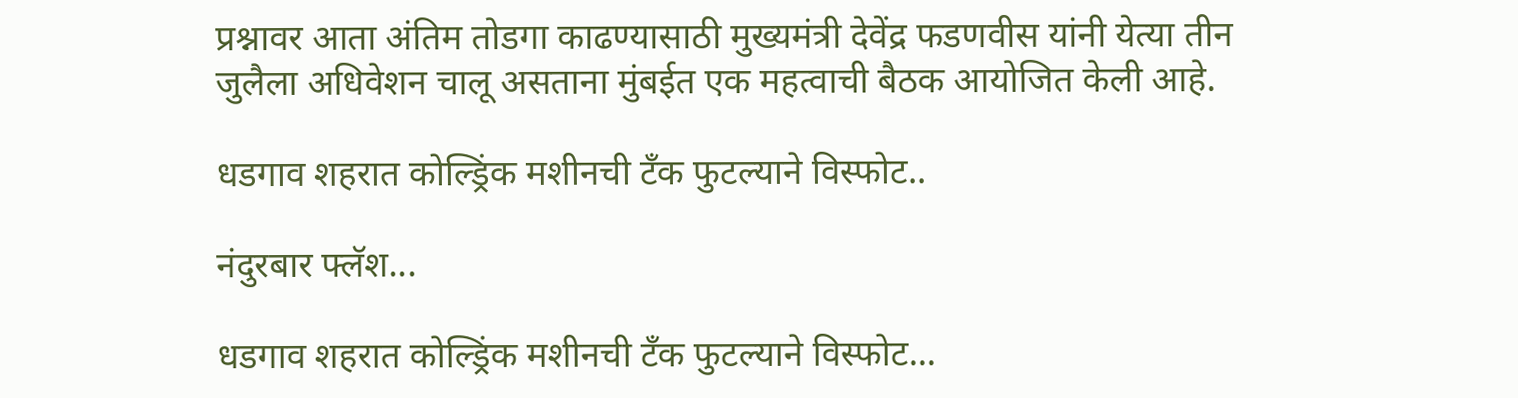प्रश्नावर आता अंतिम तोडगा काढण्यासाठी मुख्यमंत्री देवेंद्र फडणवीस यांनी येत्या तीन जुलैला अधिवेशन चालू असताना मुंबईत एक महत्वाची बैठक आयोजित केली आहे.

धडगाव शहरात कोल्ड्रिंक मशीनची टँक फुटल्याने विस्फोट..

नंदुरबार फ्लॅश...

धडगाव शहरात कोल्ड्रिंक मशीनची टँक फुटल्याने विस्फोट...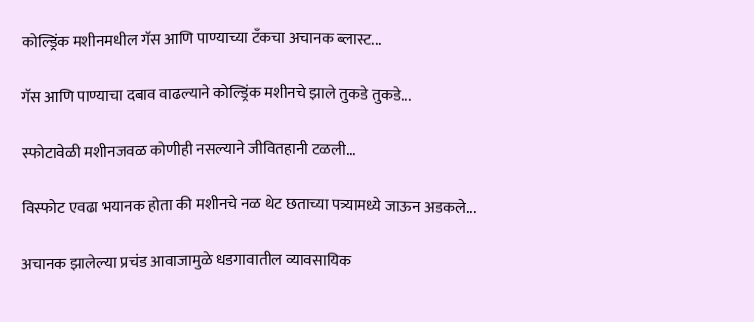कोल्ड्रिंक मशीनमधील गॅस आणि पाण्याच्या टँकचा अचानक ब्लास्ट...

गॅस आणि पाण्याचा दबाव वाढल्याने कोल्ड्रिंक मशीनचे झाले तुकडे तुकडे...

स्फोटावेळी मशीनजवळ कोणीही नसल्याने जीवितहानी टळली...

विस्फोट एवढा भयानक होता की मशीनचे नळ थेट छताच्या पत्र्यामध्ये जाऊन अडकले...

अचानक झालेल्या प्रचंड आवाजामुळे धडगावातील व्यावसायिक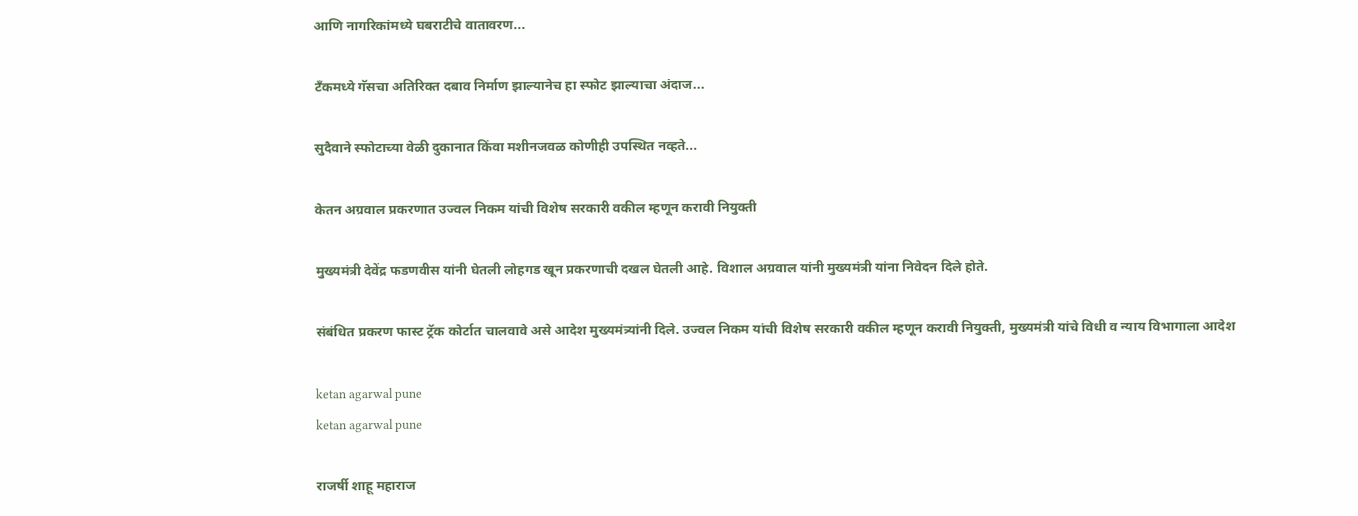आणि नागरिकांमध्ये घबराटीचे वातावरण...

टँकमध्ये गॅसचा अतिरिक्त दबाव निर्माण झाल्यानेच हा स्फोट झाल्याचा अंदाज...

सुदैवाने स्फोटाच्या वेळी दुकानात किंवा मशीनजवळ कोणीही उपस्थित नव्हते...

केतन अग्रवाल प्रकरणात उज्वल निकम यांची विशेष सरकारी वकील म्हणून करावी नियुक्ती

मुख्यमंत्री देवेंद्र फडणवीस यांनी घेतली लोहगड खून प्रकरणाची दखल घेतली आहे. विशाल अग्रवाल यांनी मुख्यमंत्री यांना निवेदन दिले होते.

संबंधित प्रकरण फास्ट ट्रॅक कोर्टात चालवावे असे आदेश मुख्यमंत्र्यांनी दिले. उज्वल निकम यांची विशेष सरकारी वकील म्हणून करावी नियुक्ती, मुख्यमंत्री यांचे विधी व न्याय विभागाला आदेश

ketan agarwal pune
ketan agarwal pune

राजर्षी शाहू महाराज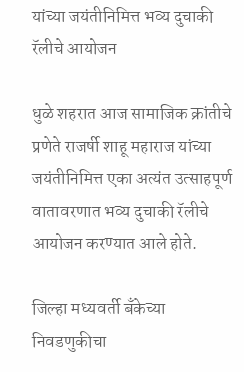यांच्या जयंतीनिमित्त भव्य दुचाकी रॅलीचे आयोजन

धुळे शहरात आज सामाजिक क्रांतीचे प्रणेते राजर्षी शाहू महाराज यांच्या जयंतीनिमित्त एका अत्यंत उत्साहपूर्ण वातावरणात भव्य दुचाकी रॅलीचे आयोजन करण्यात आले होते.

जिल्हा मध्यवर्ती बँकेच्या निवडणुकीचा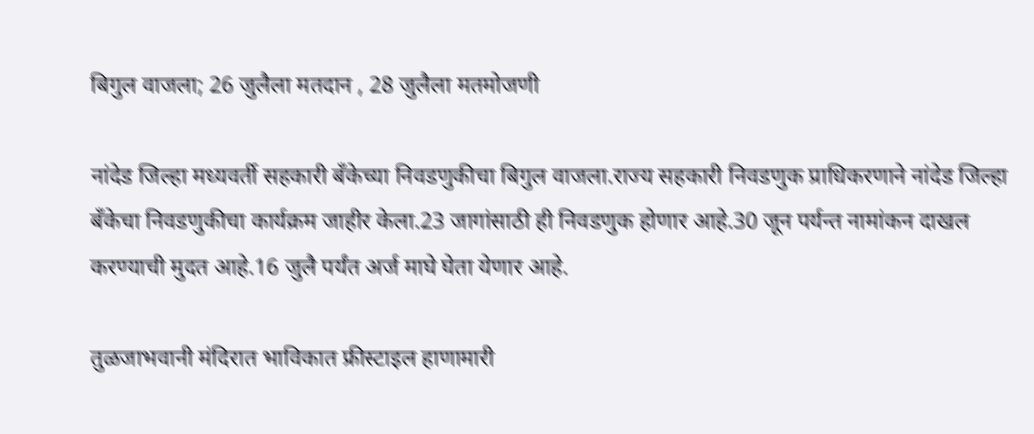बिगुल वाजला; 26 जुलैला मतदान , 28 जुलैला मतमोजणी

नांदेड जिल्हा मध्यवर्ती सहकारी बँकेच्या निवडणुकीचा बिगुल वाजला.राज्य सहकारी निवडणुक प्राधिकरणाने नांदेड जिल्हा बँकेचा निवडणुकीचा कार्यक्रम जाहीर केला.23 जागांसाठी ही निवडणुक होणार आहे.30 जून पर्यन्त नामांकन दाखल करण्याची मुदत आहे.16 जुलै पर्यंत अर्ज माघे घेता येणार आहे.

तुळजाभवानी मंदिरात भाविकात फ्रीस्टाइल हाणामारी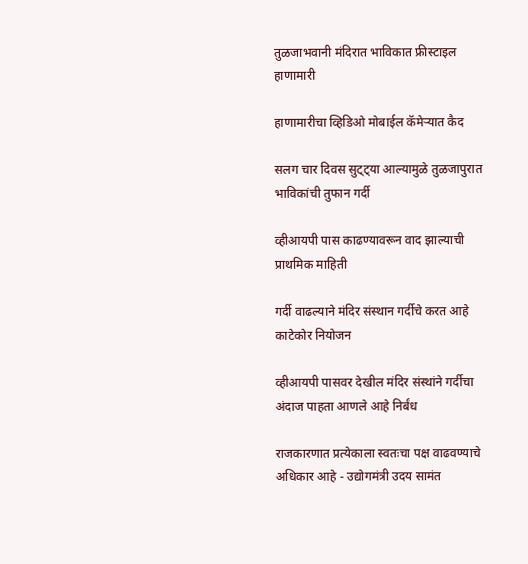तुळजाभवानी मंदिरात भाविकात फ्रीस्टाइल हाणामारी

हाणामारीचा व्हिडिओ मोबाईल कॅमेऱ्यात कैद

सलग चार दिवस सुट्ट्या आल्यामुळे तुळजापुरात भाविकांची तुफान गर्दी

व्हीआयपी पास काढण्यावरून वाद झाल्याची प्राथमिक माहिती

गर्दी वाढल्याने मंदिर संस्थान गर्दीचे करत आहे काटेकोर नियोजन

व्हीआयपी पासवर देखील मंदिर संस्थांने गर्दीचा अंदाज पाहता आणले आहे निर्बंध

राजकारणात प्रत्येकाला स्वतःचा पक्ष वाढवण्याचे अधिकार आहे - उद्योगमंत्री उदय सामंत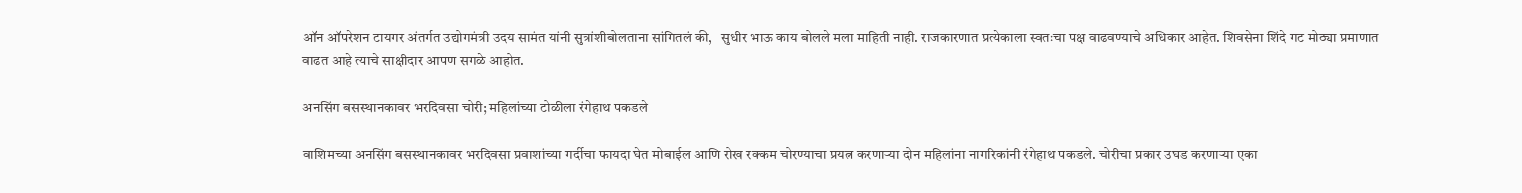ऑन ऑपरेशन टायगर अंतर्गत उद्योगमंत्री उदय सामंत यांनी सुत्रांशीबोलताना सांगितलं की,   सुधीर भाऊ काय बोलले मला माहिती नाही. राजकारणात प्रत्येकाला स्वतःचा पक्ष वाढवण्याचे अधिकार आहेत. शिवसेना शिंदे गट मोठ्या प्रमाणात वाढत आहे त्याचे साक्षीदार आपण सगळे आहोत.

अनसिंग बसस्थानकावर भरदिवसा चोरी; महिलांच्या टोळीला रंगेहाथ पकडले

वाशिमच्या अनसिंग बसस्थानकावर भरदिवसा प्रवाशांच्या गर्दीचा फायदा घेत मोबाईल आणि रोख रक्कम चोरण्याचा प्रयत्न करणाऱ्या दोन महिलांना नागरिकांनी रंगेहाथ पकडले. चोरीचा प्रकार उघड करणाऱ्या एका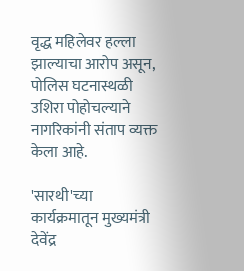वृद्ध महिलेवर हल्ला झाल्याचा आरोप असून, पोलिस घटनास्थळी उशिरा पोहोचल्याने नागरिकांनी संताप व्यक्त केला आहे.

'सारथी'च्या कार्यक्रमातून मुख्यमंत्री देवेंद्र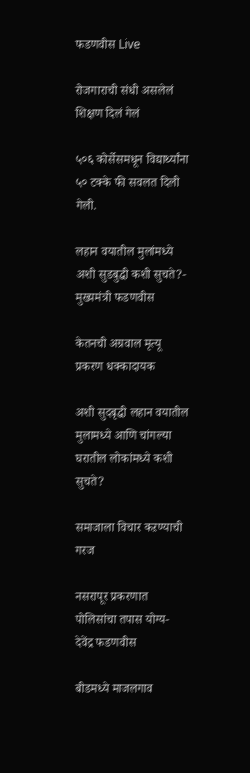फडणवीस Live

रोजगाराची संधी असलेलं शिक्षण दिलं गेलं

५०६ कोर्सेसमधून विद्यार्थ्यांना ५० टक्के फी सवलत दिली गेली.

लहान वयातील मुलांमध्ये अशी सुडबुद्धी कशी सुचते?- मुख्यमंत्री फडणवीस

केतनची अग्रवाल मृत्यू प्रकरण धक्कादायक

अशी सुदबृद्धी लहान वयातील मुलामध्ये आणि चांगल्या घरातील लोकांमध्ये कशी सुचते?

समाजाला विचार कऱण्याची गरज

नसरापूर प्रकरणात पोलिसांचा तपास योग्य- देवेंद्र फडणवीस

बीडमध्ये माजलगाव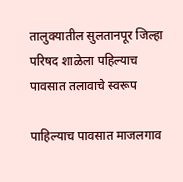तालुक्यातील सुलतानपूर जिल्हा परिषद शाळेला पहिल्याच पावसात तलावाचे स्वरूप

पाहिल्याच पावसात माजलगाव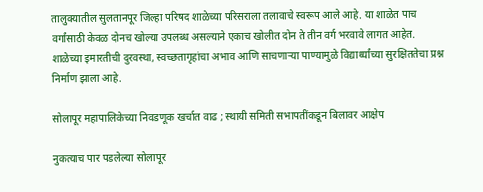तालुक्यातील सुलतानपूर जिल्हा परिषद शाळेच्या परिसराला तलावाचे स्वरूप आले आहे. या शाळेत पाच वर्गांसाठी केवळ दोनच खोल्या उपलब्ध असल्याने एकाच खोलीत दोन ते तीन वर्ग भरवावे लागत आहेत. शाळेच्या इमारतीची दुरवस्था, स्वच्छतागृहांचा अभाव आणि साचणाऱ्या पाण्यामुळे विद्यार्थ्यांच्या सुरक्षिततेचा प्रश्न निर्माण झाला आहे.

सोलापूर महापालिकेच्या निवडणूक खर्चात वाढ ; स्थायी समिती सभापतींकडून बिलावर आक्षेप

नुकत्याच पार पडलेल्या सोलापूर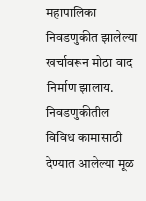महापालिका निवडणुकीत झालेल्या खर्चावरून मोठा वाद निर्माण झालाय. निवडणुकीतील विविध कामासाठी देण्यात आलेल्या मूळ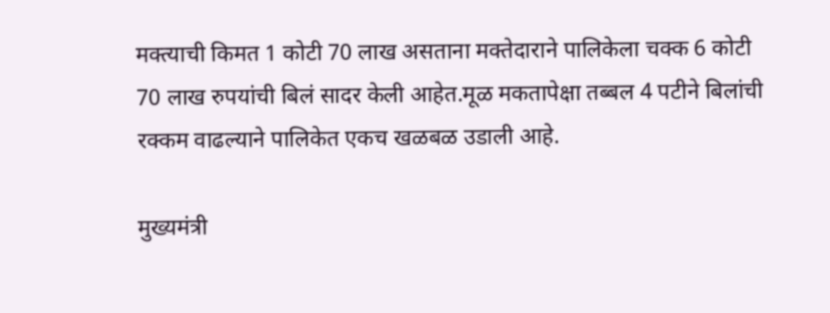मक्त्याची किमत 1 कोटी 70 लाख असताना मक्तेदाराने पालिकेला चक्क 6 कोटी 70 लाख रुपयांची बिलं सादर केली आहेत.मूळ मकतापेक्षा तब्बल 4 पटीने बिलांची रक्कम वाढल्याने पालिकेत एकच खळबळ उडाली आहे.

मुख्यमंत्री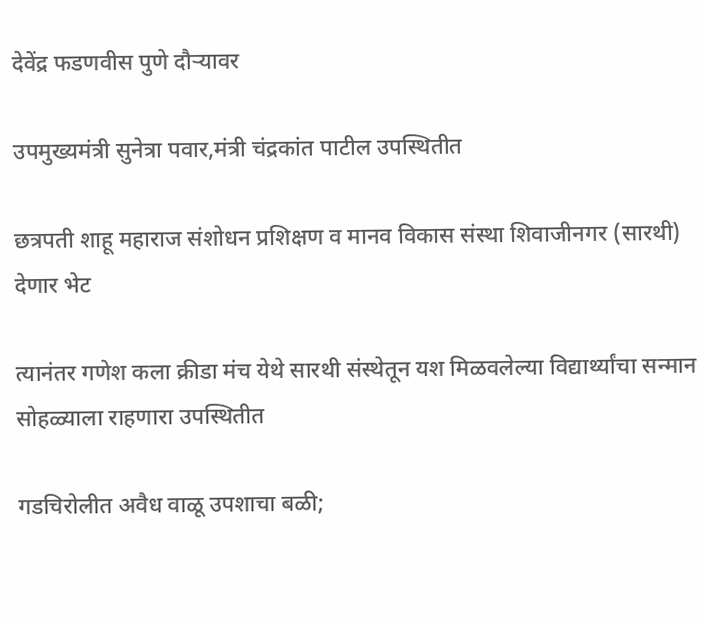देवेंद्र फडणवीस पुणे दौऱ्यावर

उपमुख्यमंत्री सुनेत्रा पवार,मंत्री चंद्रकांत पाटील उपस्थितीत

छत्रपती शाहू महाराज संशोधन प्रशिक्षण व मानव विकास संस्था शिवाजीनगर (सारथी) देणार भेट

त्यानंतर गणेश कला क्रीडा मंच येथे सारथी संस्थेतून यश मिळवलेल्या विद्यार्थ्यांचा सन्मान सोहळ्याला राहणारा उपस्थितीत

गडचिरोलीत अवैध वाळू उपशाचा बळी;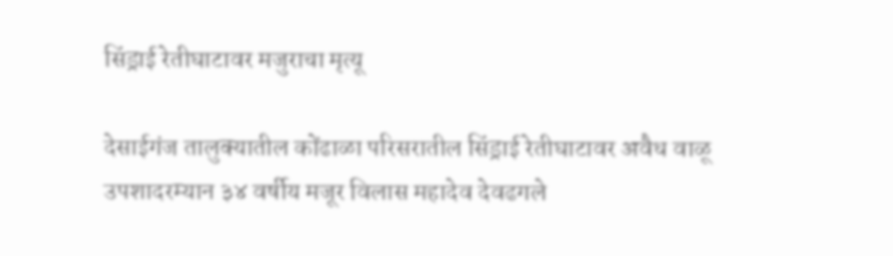सिंड्राई रेतीघाटावर मजुराचा मृत्यू

देसाईगंज तालुक्यातील कोंढाळा परिसरातील सिंड्राई रेतीघाटावर अवैध वाळू उपशादरम्यान ३४ वर्षीय मजूर विलास महादेव देवढगले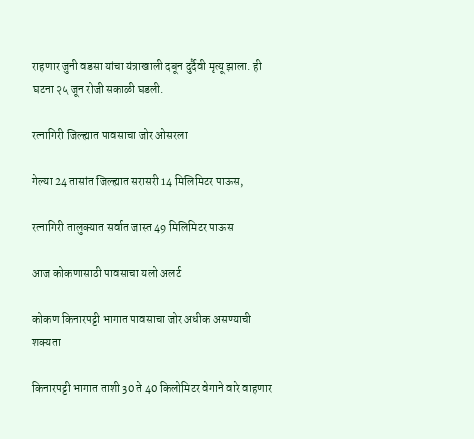राहणार जुनी वडसा यांचा यंत्राखाली दबून दुर्दैवी मृत्यू झाला. ही घटना २५ जून रोजी सकाळी घडली.

रत्नागिरी जिल्ह्यात पावसाचा जोर ओसरला

गेल्या 24 तासांत जिल्ह्यात सरासरी 14 मिलिमिटर पाऊस,

रत्नागिरी तालुक्यात सर्वात जास्त 49 मिलिमिटर पाऊस

आज कोकणासाठी पावसाचा यलो अलर्ट

कोकण किनारपट्टी भागात पावसाचा जोर अधीक असण्याची शक्यता

किनारपट्टी भागात ताशी 30 ते 40 किलोमिटर वेगाने वारे वाहणार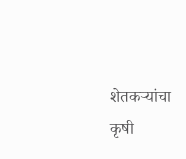शेतकऱ्यांचा कृषी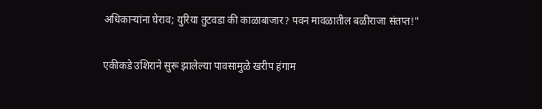अधिकाऱ्यांना घेराव; युरिया तुटवडा की काळाबाजार? पवन मावळातील बळीराजा संतप्त!"

एकीकडे उशिराने सुरू झालेल्या पावसामुळे खरीप हंगाम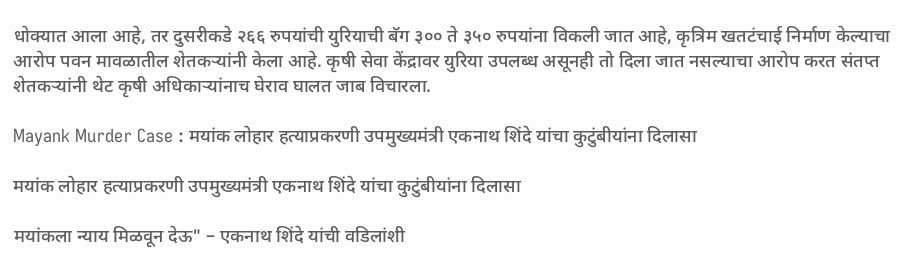धोक्यात आला आहे, तर दुसरीकडे २६६ रुपयांची युरियाची बॅग ३०० ते ३५० रुपयांना विकली जात आहे, कृत्रिम खतटंचाई निर्माण केल्याचा आरोप पवन मावळातील शेतकऱ्यांनी केला आहे. कृषी सेवा केंद्रावर युरिया उपलब्ध असूनही तो दिला जात नसल्याचा आरोप करत संतप्त शेतकऱ्यांनी थेट कृषी अधिकाऱ्यांनाच घेराव घालत जाब विचारला.

Mayank Murder Case : मयांक लोहार हत्याप्रकरणी उपमुख्यमंत्री एकनाथ शिंदे यांचा कुटुंबीयांना दिलासा

मयांक लोहार हत्याप्रकरणी उपमुख्यमंत्री एकनाथ शिंदे यांचा कुटुंबीयांना दिलासा

मयांकला न्याय मिळवून देऊ" – एकनाथ शिंदे यांची वडिलांशी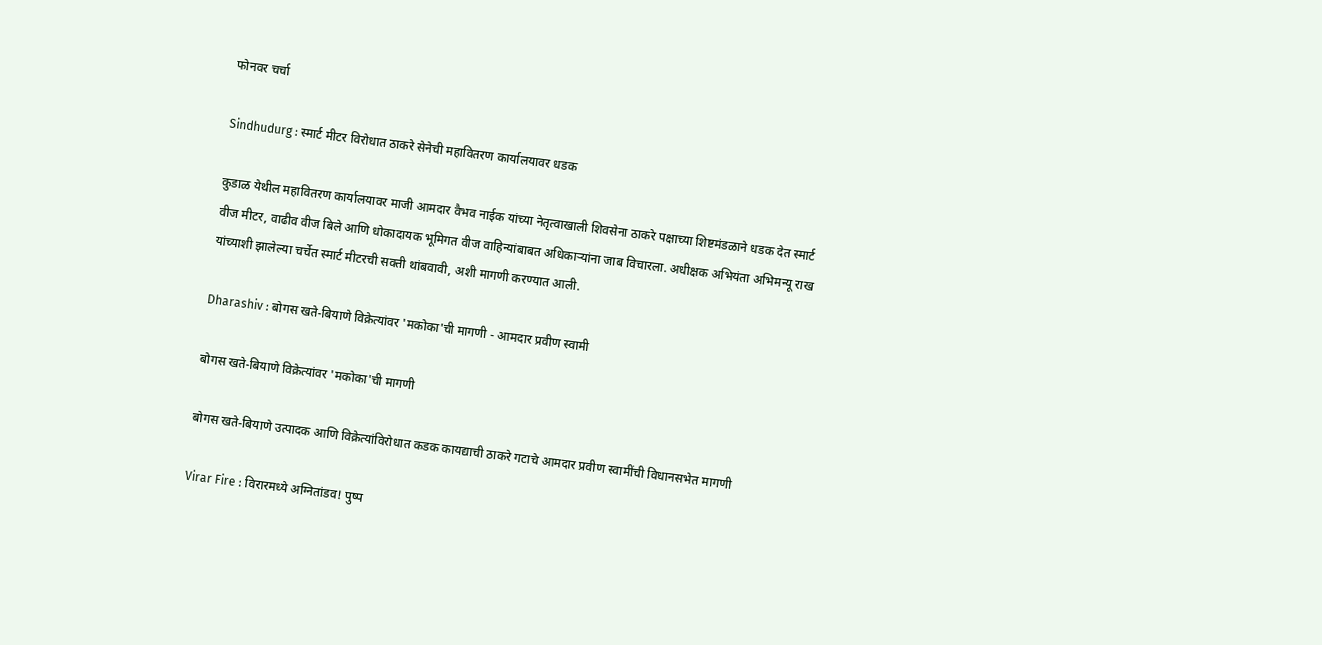फोनवर चर्चा

Sindhudurg : स्मार्ट मीटर विरोधात ठाकरे सेनेची महावितरण कार्यालयावर धडक

कुडाळ येथील महावितरण कार्यालयावर माजी आमदार वैभव नाईक यांच्या नेतृत्वाखाली शिवसेना ठाकरे पक्षाच्या शिष्टमंडळाने धडक देत स्मार्ट वीज मीटर, वाढीव वीज बिले आणि धोकादायक भूमिगत वीज वाहिन्यांबाबत अधिकाऱ्यांना जाब विचारला. अधीक्षक अभियंता अभिमन्यू राख यांच्याशी झालेल्या चर्चेत स्मार्ट मीटरची सक्ती थांबवावी, अशी मागणी करण्यात आली.

Dharashiv : बोगस खते-बियाणे विक्रेत्यांवर 'मकोका'ची मागणी - आमदार प्रवीण स्वामी

बोगस खते-बियाणे विक्रेत्यांवर 'मकोका'ची मागणी

बोगस खते-बियाणे उत्पादक आणि विक्रेत्यांविरोधात कडक कायद्याची ठाकरे गटाचे आमदार प्रवीण स्वामींची विधानसभेत मागणी

Virar Fire : विरारमध्ये अग्नितांडव! पुष्प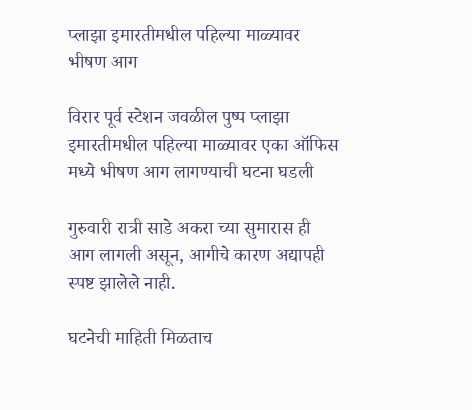प्लाझा इमारतीमधील पहिल्या माळ्यावर भीषण आग

विरार पूर्व स्टेशन जवळील पुष्प प्लाझा इमारतीमधील पहिल्या माळ्यावर एका ऑफिस मध्ये भीषण आग लागण्याची घटना घडली

गुरुवारी रात्री साडे अकरा च्या सुमारास ही आग लागली असून, आगीचे कारण अद्यापही स्पष्ट झालेले नाही.

घटनेची माहिती मिळताच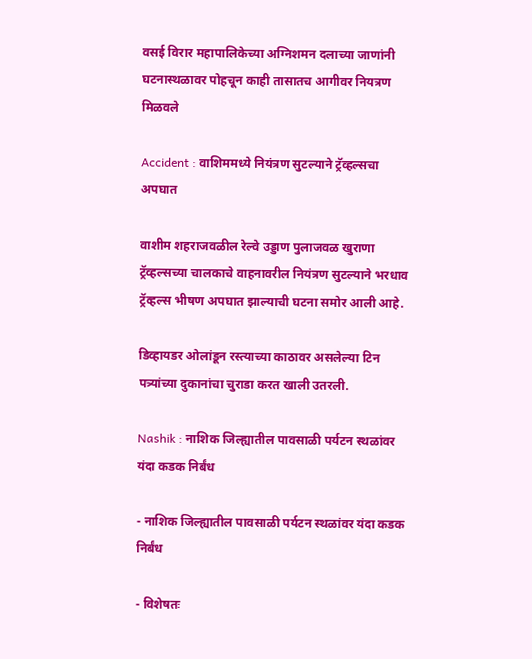वसई विरार महापालिकेच्या अग्निशमन दलाच्या जाणांनी घटनास्थळावर पोहचून काही तासातच आगीवर नियत्रण मिळवले

Accident : वाशिममध्ये नियंत्रण सुटल्याने ट्रॅव्हल्सचा अपघात

वाशीम शहराजवळील रेल्वे उड्डाण पुलाजवळ खुराणा ट्रॅव्हल्सच्या चालकाचे वाहनावरील नियंत्रण सुटल्याने भरधाव ट्रॅव्हल्स भीषण अपघात झाल्याची घटना समोर आली आहे.

डिव्हायडर ओलांडून रस्त्याच्या काठावर असलेल्या टिन पत्र्यांच्या दुकानांचा चुराडा करत खाली उतरली.

Nashik : नाशिक जिल्ह्यातील पावसाळी पर्यटन स्थळांवर यंदा कडक निर्बंध

- नाशिक जिल्ह्यातील पावसाळी पर्यटन स्थळांवर यंदा कडक निर्बंध

- विशेषतः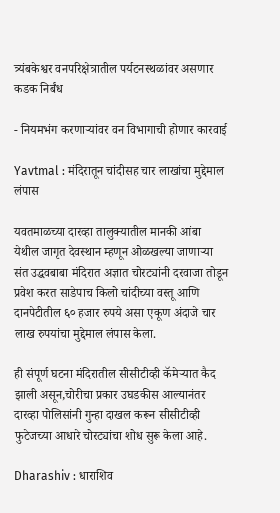त्र्यंबकेश्वर वनपरिक्षेत्रातील पर्यटनस्थळांवर असणार कडक निर्बंध

- नियमभंग करणाऱ्यांवर वन विभागाची होणार कारवाई

Yavtmal : मंदिरातून चांदीसह चार लाखांचा मुद्देमाल लंपास

यवतमाळच्या दारव्हा तालुक्यातील मानकी आंबा येथील जागृत देवस्थान म्हणून ओळखल्या जाणाऱ्या संत उद्धवबाबा मंदिरात अज्ञात चोरट्यांनी दरवाजा तोडून प्रवेश करत साडेपाच किलो चांदीच्या वस्तू आणि दानपेटीतील ६० हजार रुपये असा एकूण अंदाजे चार लाख रुपयांचा मुद्देमाल लंपास केला.

ही संपूर्ण घटना मंदिरातील सीसीटीव्ही कॅमेऱ्यात कैद झाली असून,चोरीचा प्रकार उघडकीस आल्यानंतर दारव्हा पोलिसांनी गुन्हा दाखल करून सीसीटीव्ही फुटेजच्या आधारे चोरट्यांचा शोध सुरू केला आहे.

Dharashiv : धाराशिव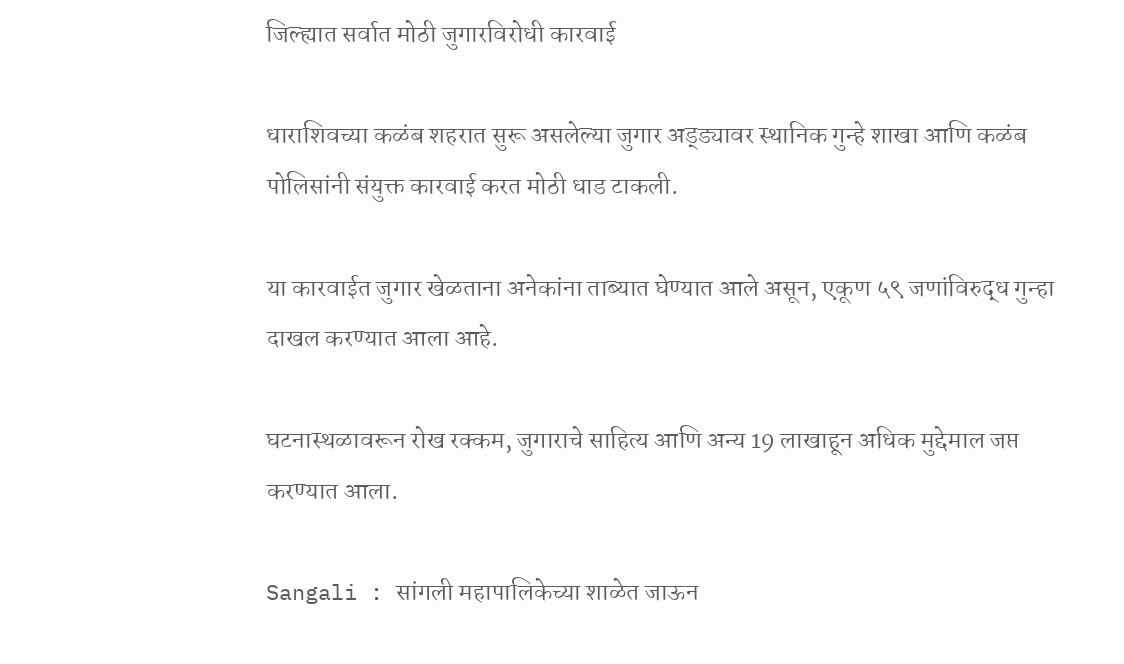जिल्ह्यात सर्वात मोठी जुगारविरोधी कारवाई

धाराशिवच्या कळंब शहरात सुरू असलेल्या जुगार अड्ड्यावर स्थानिक गुन्हे शाखा आणि कळंब पोलिसांनी संयुक्त कारवाई करत मोठी धाड टाकली.

या कारवाईत जुगार खेळताना अनेकांना ताब्यात घेण्यात आले असून, एकूण ५९ जणांविरुद्ध गुन्हा दाखल करण्यात आला आहे.

घटनास्थळावरून रोख रक्कम, जुगाराचे साहित्य आणि अन्य 19 लाखाहून अधिक मुद्देमाल जप्त करण्यात आला.

Sangali : सांगली महापालिकेच्या शाळेत जाऊन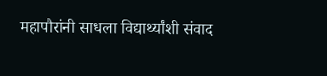महापौरांनी साधला विद्यार्थ्यांशी संवाद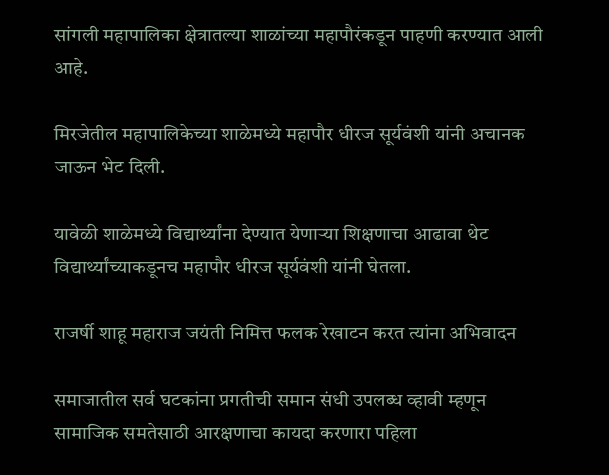सांगली महापालिका क्षेत्रातल्या शाळांच्या महापौरंकडून पाहणी करण्यात आली आहे.

मिरजेतील महापालिकेच्या शाळेमध्ये महापौर धीरज सूर्यवंशी यांनी अचानक जाऊन भेट दिली.

यावेळी शाळेमध्ये विद्यार्थ्यांना देण्यात येणाऱ्या शिक्षणाचा आढावा थेट विद्यार्थ्यांच्याकडूनच महापौर धीरज सूर्यवंशी यांनी घेतला.

राजर्षी शाहू महाराज जयंती निमित्त फलक रेखाटन करत त्यांना अभिवादन

समाजातील सर्व घटकांना प्रगतीची समान संधी उपलब्ध व्हावी म्हणून सामाजिक समतेसाठी आरक्षणाचा कायदा करणारा पहिला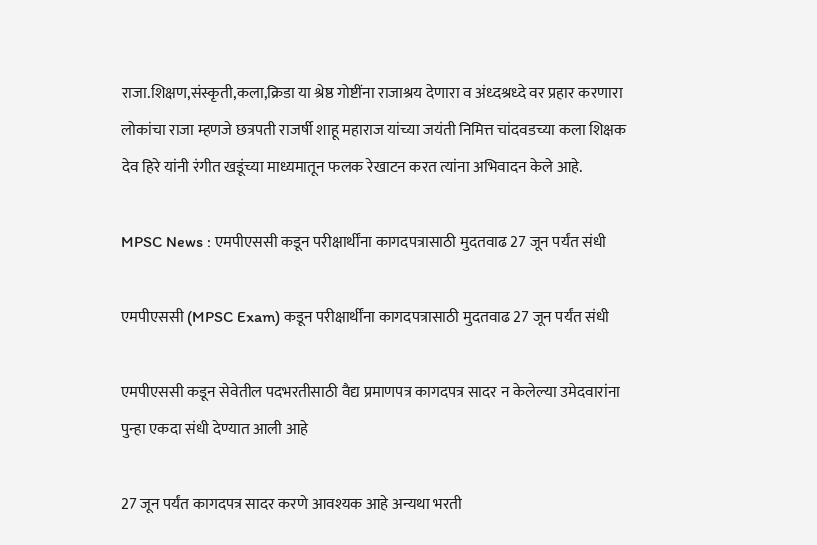राजा.शिक्षण,संस्कृती,कला,क्रिडा या श्रेष्ठ गोष्टींना राजाश्रय देणारा व अंध्दश्रध्दे वर प्रहार करणारा लोकांचा राजा म्हणजे छत्रपती राजर्षी शाहू महाराज यांच्या जयंती निमित्त चांदवडच्या कला शिक्षक देव हिरे यांनी रंगीत खडूंच्या माध्यमातून फलक रेखाटन करत त्यांना अभिवादन केले आहे.

MPSC News : एमपीएससी कडून परीक्षार्थींना कागदपत्रासाठी मुदतवाढ 27 जून पर्यंत संधी

एमपीएससी (MPSC Exam) कडून परीक्षार्थींना कागदपत्रासाठी मुदतवाढ 27 जून पर्यंत संधी

एमपीएससी कडून सेवेतील पदभरतीसाठी वैद्य प्रमाणपत्र कागदपत्र सादर न केलेल्या उमेदवारांना पुन्हा एकदा संधी देण्यात आली आहे

27 जून पर्यंत कागदपत्र सादर करणे आवश्यक आहे अन्यथा भरती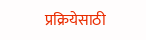प्रक्रियेसाठी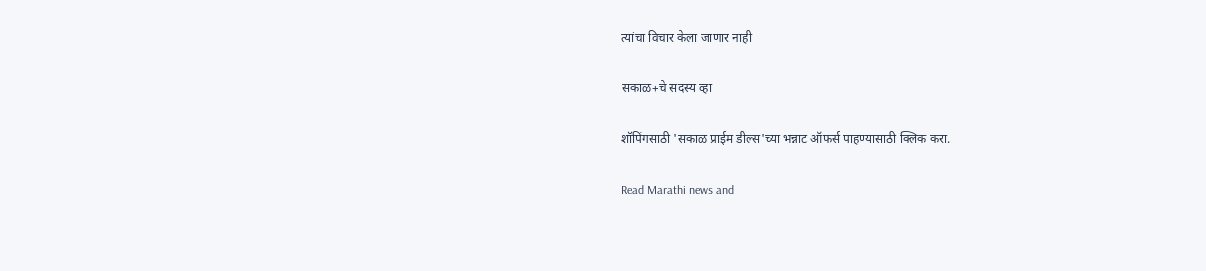त्यांचा विचार केला जाणार नाही

सकाळ+चे सदस्य व्हा

शॉपिंगसाठी 'सकाळ प्राईम डील्स'च्या भन्नाट ऑफर्स पाहण्यासाठी क्लिक करा.

Read Marathi news and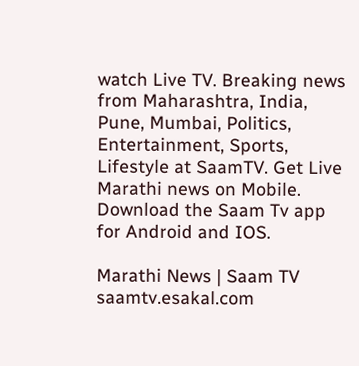watch Live TV. Breaking news from Maharashtra, India, Pune, Mumbai, Politics, Entertainment, Sports, Lifestyle at SaamTV. Get Live Marathi news on Mobile. Download the Saam Tv app for Android and IOS.

Marathi News | Saam TV
saamtv.esakal.com